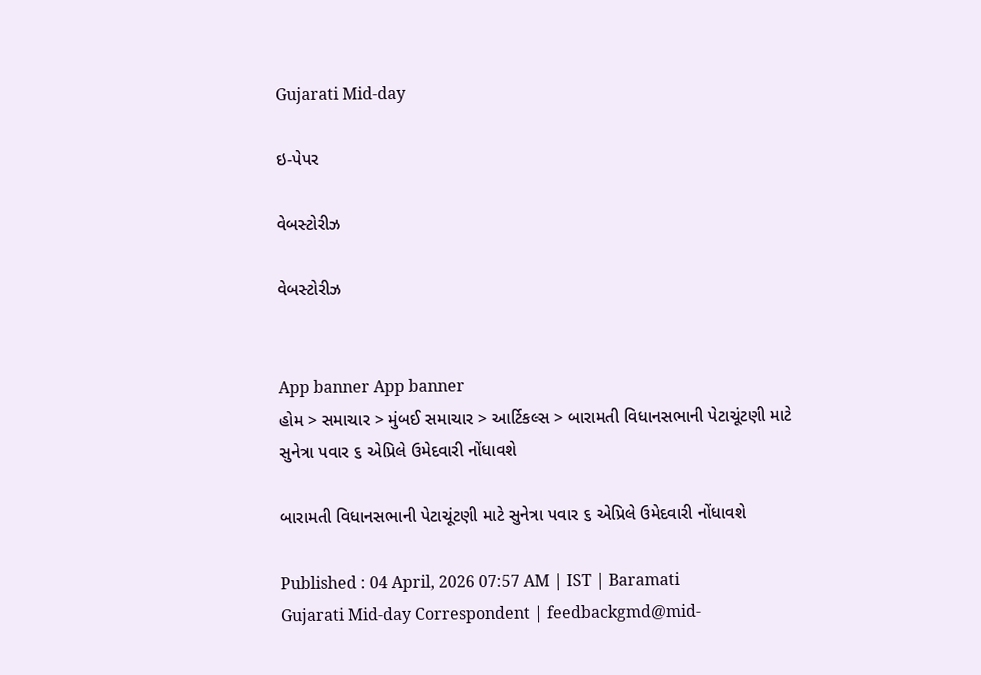Gujarati Mid-day

ઇ-પેપર

વેબસ્ટોરીઝ

વેબસ્ટોરીઝ


App banner App banner
હોમ > સમાચાર > મુંબઈ સમાચાર > આર્ટિકલ્સ > બારામતી વિધાનસભાની પેટાચૂંટણી માટે સુનેત્રા પવાર ૬ એપ્રિલે ઉમેદવારી નોંધાવશે

બારામતી વિધાનસભાની પેટાચૂંટણી માટે સુનેત્રા પવાર ૬ એપ્રિલે ઉમેદવારી નોંધાવશે

Published : 04 April, 2026 07:57 AM | IST | Baramati
Gujarati Mid-day Correspondent | feedbackgmd@mid-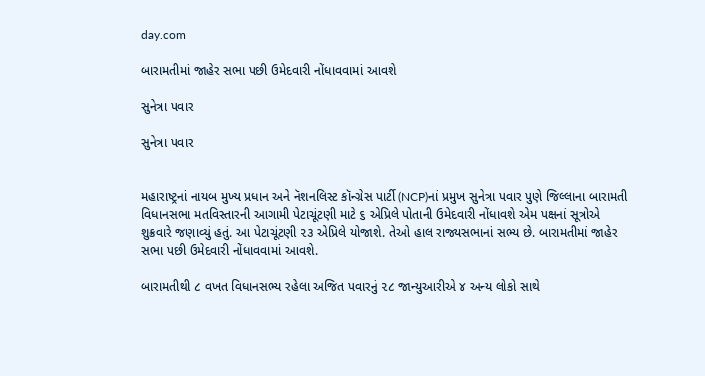day.com

બારામતીમાં જાહેર સભા પછી ઉમેદવારી નોંધાવવામાં આવશે

સુનેત્રા પવાર

સુનેત્રા પવાર


મહારાષ્ટ્રનાં નાયબ મુખ્ય પ્રધાન અને નૅશનલિસ્ટ કૉન્ગ્રેસ પાર્ટી (NCP)નાં પ્રમુખ સુનેત્રા પવાર પુણે જિલ્લાના બારામતી વિધાનસભા મતવિસ્તારની આગામી પેટાચૂંટણી માટે ૬ એપ્રિલે પોતાની ઉમેદવારી નોંધાવશે એમ પક્ષનાં સૂત્રોએ શુક્રવારે જણાવ્યું હતું. આ પેટાચૂંટણી ૨૩ એપ્રિલે યોજાશે. તેઓ હાલ રાજ્યસભાનાં સભ્ય છે. બારામતીમાં જાહેર સભા પછી ઉમેદવારી નોંધાવવામાં આવશે.

બારામતીથી ૮ વખત વિધાનસભ્ય રહેલા અજિત પવારનું ૨૮ જાન્યુઆરીએ ૪ અન્ય લોકો સાથે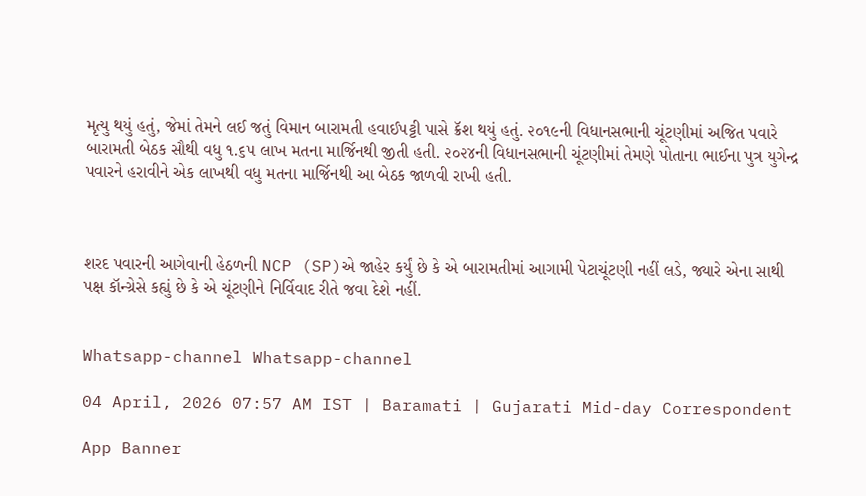મૃત્યુ થયું હતું, જેમાં તેમને લઈ જતું વિમાન બારામતી હવાઈપટ્ટી પાસે ક્રૅશ થયું હતું. ૨૦૧૯ની વિધાનસભાની ચૂંટણીમાં અજિત પવારે બારામતી બેઠક સૌથી વધુ ૧.૬૫ લાખ મતના માર્જિનથી જીતી હતી. ૨૦૨૪ની વિધાનસભાની ચૂંટણીમાં તેમણે પોતાના ભાઈના પુત્ર યુગેન્દ્ર પવારને હરાવીને એક લાખથી વધુ મતના માર્જિનથી આ બેઠક જાળવી રાખી હતી.



શરદ પવારની આગેવાની હેઠળની NCP (SP)એ જાહેર કર્યું છે કે એ બારામતીમાં આગામી પેટાચૂંટણી નહીં લડે, જ્યારે એના સાથી પક્ષ કૉન્ગ્રેસે કહ્યું છે કે એ ચૂંટણીને નિર્વિવાદ રીતે જવા દેશે નહીં.


Whatsapp-channel Whatsapp-channel

04 April, 2026 07:57 AM IST | Baramati | Gujarati Mid-day Correspondent

App Banner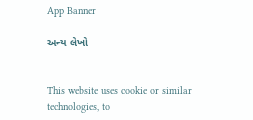App Banner

અન્ય લેખો


This website uses cookie or similar technologies, to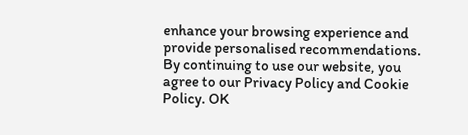enhance your browsing experience and provide personalised recommendations. By continuing to use our website, you agree to our Privacy Policy and Cookie Policy. OK